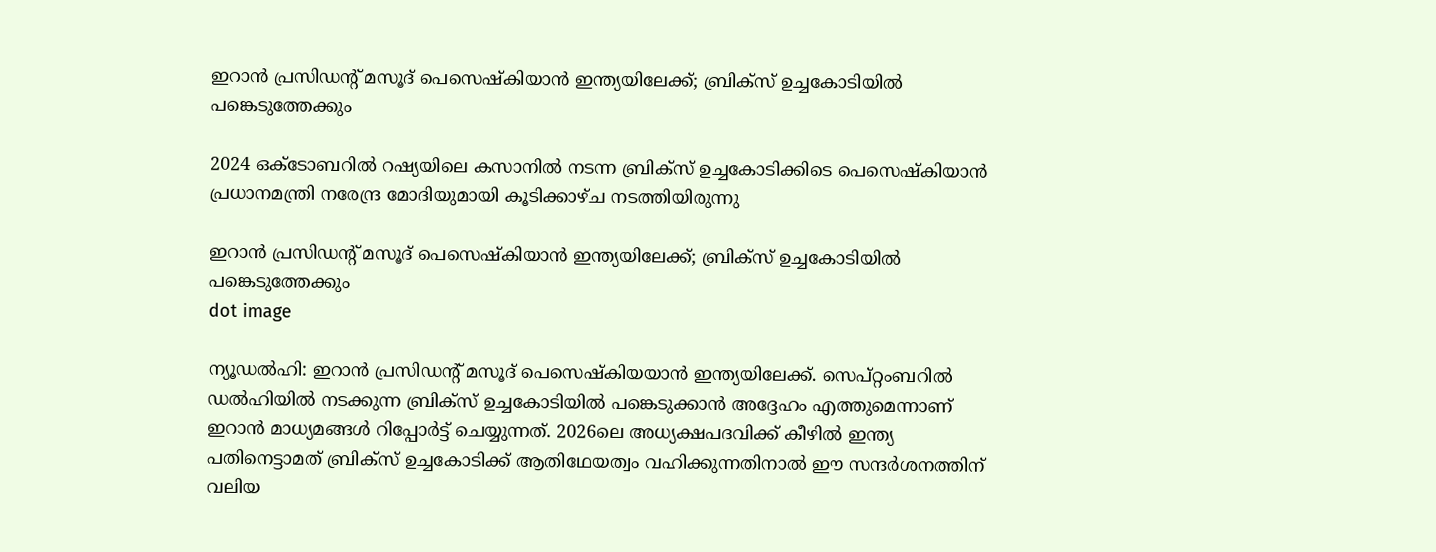ഇറാന്‍ പ്രസിഡന്റ് മസൂദ് പെസെഷ്‌കിയാന്‍ ഇന്ത്യയിലേക്ക്; ബ്രിക്‌സ് ഉച്ചകോടിയില്‍ പങ്കെടുത്തേക്കും

2024 ഒക്ടോബറില്‍ റഷ്യയിലെ കസാനില്‍ നടന്ന ബ്രിക്‌സ് ഉച്ചകോടിക്കിടെ പെസെഷ്‌കിയാന്‍ പ്രധാനമന്ത്രി നരേന്ദ്ര മോദിയുമായി കൂടിക്കാഴ്ച നടത്തിയിരുന്നു

ഇറാന്‍ പ്രസിഡന്റ് മസൂദ് പെസെഷ്‌കിയാന്‍ ഇന്ത്യയിലേക്ക്; ബ്രിക്‌സ് ഉച്ചകോടിയില്‍ പങ്കെടുത്തേക്കും
dot image

ന്യൂഡല്‍ഹി: ഇറാന്‍ പ്രസിഡന്റ് മസൂദ് പെസെഷ്‌കിയയാന്‍ ഇന്ത്യയിലേക്ക്. സെപ്റ്റംബറില്‍ ഡല്‍ഹിയില്‍ നടക്കുന്ന ബ്രിക്‌സ് ഉച്ചകോടിയില്‍ പങ്കെടുക്കാന്‍ അദ്ദേഹം എത്തുമെന്നാണ് ഇറാന്‍ മാധ്യമങ്ങള്‍ റിപ്പോര്‍ട്ട് ചെയ്യുന്നത്. 2026ലെ അധ്യക്ഷപദവിക്ക് കീഴില്‍ ഇന്ത്യ പതിനെട്ടാമത് ബ്രിക്‌സ് ഉച്ചകോടിക്ക് ആതിഥേയത്വം വഹിക്കുന്നതിനാല്‍ ഈ സന്ദര്‍ശനത്തിന് വലിയ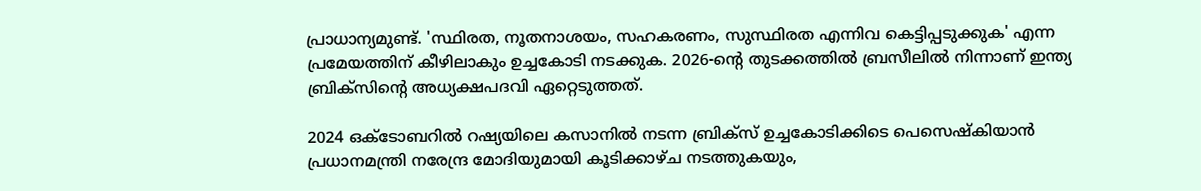പ്രാധാന്യമുണ്ട്. 'സ്ഥിരത, നൂതനാശയം, സഹകരണം, സുസ്ഥിരത എന്നിവ കെട്ടിപ്പടുക്കുക' എന്ന പ്രമേയത്തിന് കീഴിലാകും ഉച്ചകോടി നടക്കുക. 2026-ന്റെ തുടക്കത്തില്‍ ബ്രസീലില്‍ നിന്നാണ് ഇന്ത്യ ബ്രിക്‌സിന്റെ അധ്യക്ഷപദവി ഏറ്റെടുത്തത്.

2024 ഒക്ടോബറില്‍ റഷ്യയിലെ കസാനില്‍ നടന്ന ബ്രിക്‌സ് ഉച്ചകോടിക്കിടെ പെസെഷ്‌കിയാന്‍ പ്രധാനമന്ത്രി നരേന്ദ്ര മോദിയുമായി കൂടിക്കാഴ്ച നടത്തുകയും,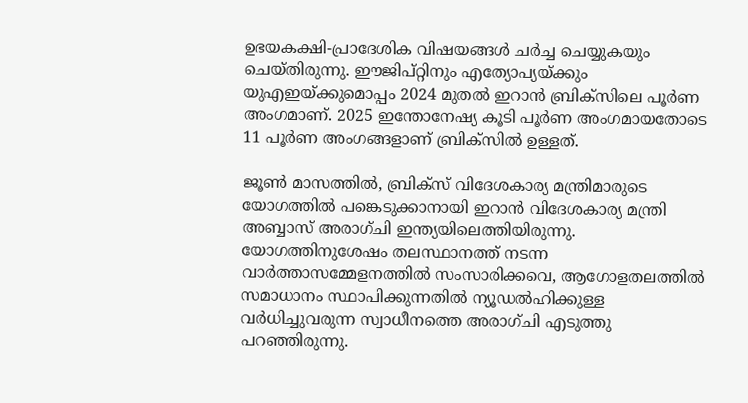ഉഭയകക്ഷി-പ്രാദേശിക വിഷയങ്ങള്‍ ചര്‍ച്ച ചെയ്യുകയും ചെയ്തിരുന്നു. ഈജിപ്റ്റിനും എത്യോപ്യയ്ക്കും യുഎഇയ്ക്കുമൊപ്പം 2024 മുതല്‍ ഇറാന്‍ ബ്രിക്സിലെ പൂര്‍ണ അംഗമാണ്. 2025 ഇന്തോനേഷ്യ കൂടി പൂര്‍ണ അംഗമായതോടെ 11 പൂര്‍ണ അംഗങ്ങളാണ് ബ്രിക്‌സില്‍ ഉള്ളത്.

ജൂണ്‍ മാസത്തില്‍, ബ്രിക്‌സ് വിദേശകാര്യ മന്ത്രിമാരുടെ യോഗത്തില്‍ പങ്കെടുക്കാനായി ഇറാന്‍ വിദേശകാര്യ മന്ത്രി അബ്ബാസ് അരാഗ്ചി ഇന്ത്യയിലെത്തിയിരുന്നു. യോഗത്തിനുശേഷം തലസ്ഥാനത്ത് നടന്ന വാര്‍ത്താസമ്മേളനത്തില്‍ സംസാരിക്കവെ, ആഗോളതലത്തില്‍ സമാധാനം സ്ഥാപിക്കുന്നതില്‍ ന്യൂഡല്‍ഹിക്കുള്ള വര്‍ധിച്ചുവരുന്ന സ്വാധീനത്തെ അരാഗ്ചി എടുത്തു പറഞ്ഞിരുന്നു.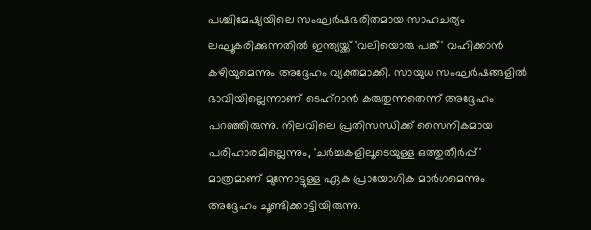പശ്ചിമേഷ്യയിലെ സംഘര്‍ഷഭരിതമായ സാഹചര്യം ലഘൂകരിക്കുന്നതില്‍ ഇന്ത്യയ്ക്ക് 'വലിയൊരു പങ്ക്' വഹിക്കാന്‍ കഴിയുമെന്നും അദ്ദേഹം വ്യക്തമാക്കി. സായുധ സംഘര്‍ഷങ്ങളില്‍ ഭാവിയില്ലെന്നാണ് ടെഹ്റാന്‍ കരുതുന്നതെന്ന് അദ്ദേഹം പറഞ്ഞിരുന്നു. നിലവിലെ പ്രതിസന്ധിക്ക് സൈനികമായ പരിഹാരമില്ലെന്നും, 'ചര്‍ച്ചകളിലൂടെയുള്ള ഒത്തുതീര്‍പ്പ്' മാത്രമാണ് മുന്നോട്ടുള്ള ഏക പ്രായോഗിക മാര്‍ഗമെന്നും അദ്ദേഹം ചൂണ്ടിക്കാട്ടിയിരുന്നു.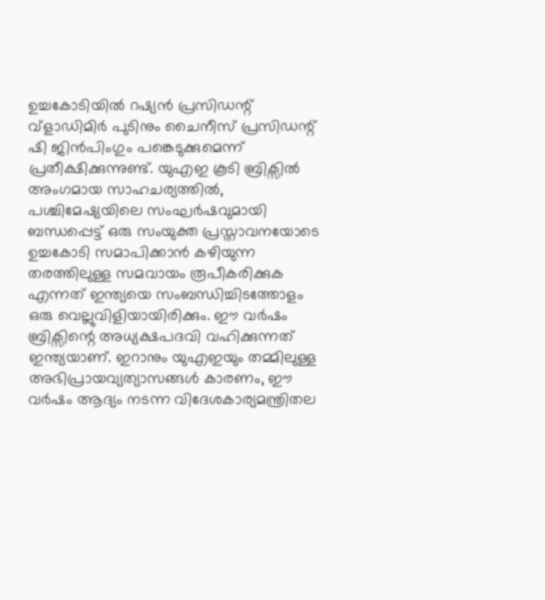ഉച്ചകോടിയില്‍ റഷ്യന്‍ പ്രസിഡന്റ് വ്ളാഡിമിര്‍ പുടിനും ചൈനീസ് പ്രസിഡന്റ് ഷി ജിന്‍പിംഗും പങ്കെടുക്കുമെന്ന് പ്രതീക്ഷിക്കുന്നുണ്ട്. യുഎഇ കൂടി ബ്രിക്സില്‍ അംഗമായ സാഹചര്യത്തില്‍, പശ്ചിമേഷ്യയിലെ സംഘര്‍ഷവുമായി ബന്ധപ്പെട്ട് ഒരു സംയുക്ത പ്രസ്താവനയോടെ ഉച്ചകോടി സമാപിക്കാന്‍ കഴിയുന്ന തരത്തിലുള്ള സമവായം രൂപീകരിക്കുക എന്നത് ഇന്ത്യയെ സംബന്ധിച്ചിടത്തോളം ഒരു വെല്ലുവിളിയായിരിക്കും. ഈ വര്‍ഷം ബ്രിക്സിന്റെ അധ്യക്ഷപദവി വഹിക്കുന്നത് ഇന്ത്യയാണ്. ഇറാനും യുഎഇയും തമ്മിലുള്ള അഭിപ്രായവ്യത്യാസങ്ങള്‍ കാരണം, ഈ വര്‍ഷം ആദ്യം നടന്ന വിദേശകാര്യമന്ത്രിതല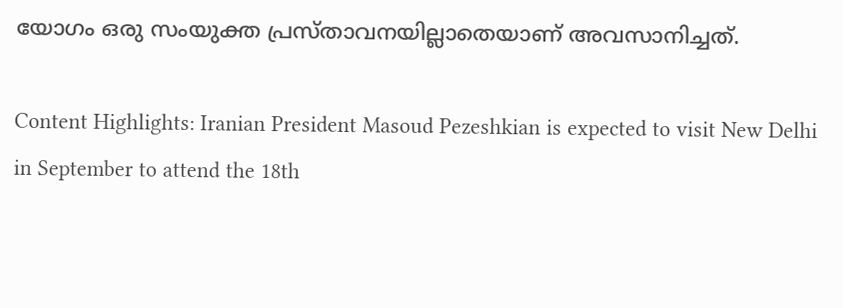യോഗം ഒരു സംയുക്ത പ്രസ്താവനയില്ലാതെയാണ് അവസാനിച്ചത്.

Content Highlights: Iranian President Masoud Pezeshkian is expected to visit New Delhi in September to attend the 18th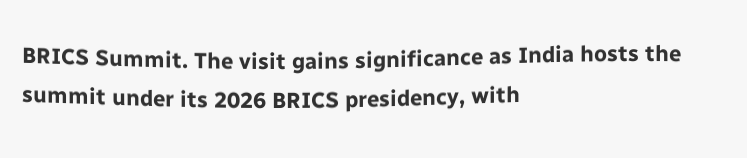BRICS Summit. The visit gains significance as India hosts the summit under its 2026 BRICS presidency, with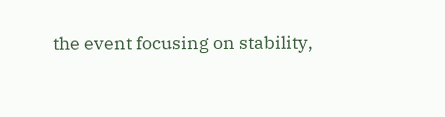the event focusing on stability,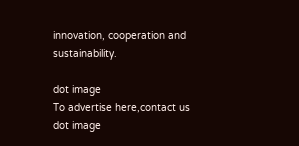innovation, cooperation and sustainability.

dot image
To advertise here,contact us
dot image